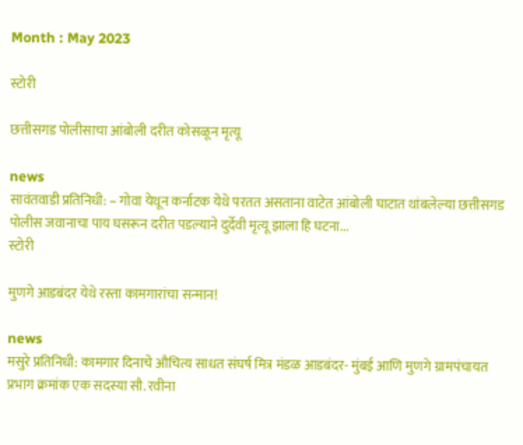Month : May 2023

स्टोरी

छत्तीसगड पोलीसाचा आंबोली दरीत कोसळून मृत्यू

news
सावंतवाडी प्रतिनिधी: – गोवा येथून कर्नाटक येथे परतत असताना वाटेत आंबोली घाटात थांबलेल्या छत्तीसगड पोलीस जवानाचा पाय घसरून दरीत पडल्याने दुर्देवी मृत्यू झाला हि घटना...
स्टोरी

मुणगे आडबंदर येथे रस्ता कामगारांचा सन्मान!

news
मसुरे प्रतिनिधी: कामगार दिनाचे औचित्य साधत संघर्ष मित्र मंडळ आडबंदर- मुंबई आणि मुणगे ग्रामपंचायत प्रभाग क्रमांक एक सदस्या सौ. रवीना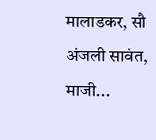मालाडकर, सौ अंजली सावंत, माजी...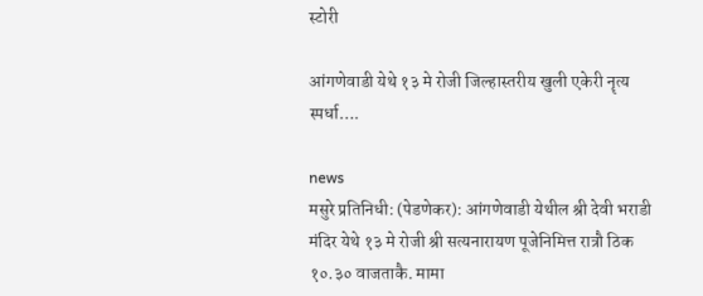स्टोरी

आंगणेवाडी येथे १३ मे रोजी जिल्हास्तरीय खुली एकेरी नॄत्य स्पर्धा….

news
मसुरे प्रतिनिधी: (पेडणेकर): आंगणेवाडी येथील श्री देवी भराडी मंदिर येथे १३ मे रोजी श्री सत्यनारायण पूजेनिमित्त रात्रौ ठिक १०.३० वाजताकै. मामा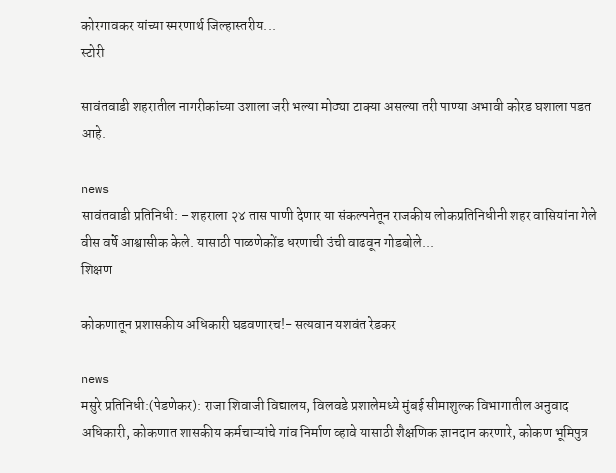कोरगावकर यांच्या स्मरणार्थ जिल्हास्तरीय...
स्टोरी

सावंतवाडी शहरातील नागरीकांच्या उशाला जरी भल्या मोठ्या टाक्या असल्या तरी पाण्या अभावी कोरड घशाला पडत आहे.

news
सावंतवाडी प्रतिनिधी: – शहराला २४ तास पाणी देणार या संकल्पनेतून राजकीय लोकप्रतिनिधीनी शहर वासियांना गेले वीस वर्षे आश्वासीक केले. यासाठी पाळणेकोंड धरणाची उंची वाढवून गोडबोले...
शिक्षण

कोकणातून प्रशासकीय अधिकारी घडवणारच!- सत्यवान यशवंत रेडकर

news
मसुरे प्रतिनिधी:(पेडणेकर): राजा शिवाजी विद्यालय, विलवडे प्रशालेमध्ये मुंबई सीमाशुल्क विभागातील अनुवाद अधिकारी, कोकणात शासकीय कर्मचाऱ्यांचे गांव निर्माण व्हावे यासाठी शैक्षणिक ज्ञानदान करणारे, कोकण भूमिपुत्र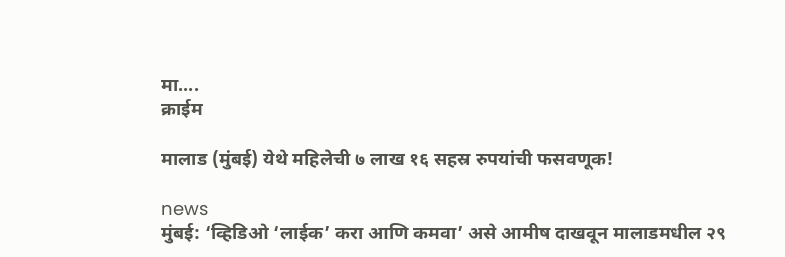मा....
क्राईम

मालाड (मुंबई) येथे महिलेची ७ लाख १६ सहस्र रुपयांची फसवणूक!

news
मुंबई: ‘व्हिडिओ ‘लाईक’ करा आणि कमवा’ असे आमीष दाखवून मालाडमधील २९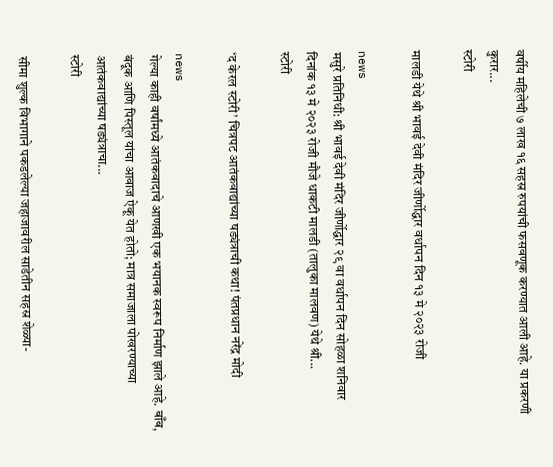वर्षीय महिलेची ७ लाख १६ सहस्र रुपयांची फसवणूक करण्यात आली आहे. या प्रकरणी कुरार...
स्टोरी

मालडी येथे श्री भावई देवी मंदिर जीर्णोद्धार वर्धापन दिन १३ मे २०२३ रोजी

news
मसुरे प्रतिनिधी: श्री भावई देवी मंदिर जीर्णोद्धार २९ वा वर्धापन दिन सोहळा शनिवार दिनांक १३ मे २०२३ रोजी मौजे धाकटी मालडी (तालुका मालवण) येथे श्री...
स्टोरी

‘द केरल स्टोरी’ चित्रपट आतंकवाद्यांच्या षड्यंत्राची कथा! पंतप्रधान नरेंद्र मोदी

news
गेल्या काही वर्षांमध्ये आतंकवादाचे आणखी एक भयानक स्वरूप निर्माण झाले आहे. बाँब, बंदूक आणि पिस्तूल यांचा आवाज ऐकू येत होतो; मात्र समाजाला पोखरण्याच्या आतंकवाद्यांच्या षड्यंत्राचा...
स्टोरी

सीमा शुल्क विभागाने पकडलेल्या जहाजावरील साडेतीन सहस्र शेळ्या-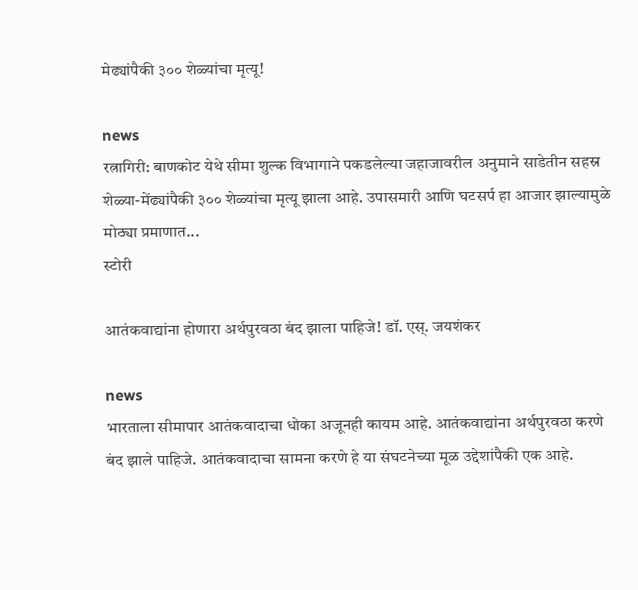मेढ्यांपैकी ३०० शेळ्यांचा मृत्यू!

news
रत्नागिरी: बाणकोट येथे सीमा शुल्क विभागाने पकडलेल्या जहाजावरील अनुमाने साडेतीन सहस्र शेळ्या-मेंढ्यांपैकी ३०० शेळ्यांचा मृत्यू झाला आहे. उपासमारी आणि घटसर्प हा आजार झाल्यामुळे मोठ्या प्रमाणात...
स्टोरी

आतंकवाद्यांना होणारा अर्थपुरवठा बंद झाला पाहिजे! डॉ. एस्. जयशंकर

news
भारताला सीमापार आतंकवादाचा धोका अजूनही कायम आहे. आतंकवाद्यांना अर्थपुरवठा करणे बंद झाले पाहिजे. आतंकवादाचा सामना करणे हे या संघटनेच्या मूळ उद्देशांपैकी एक आहे.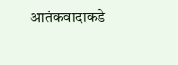आतंकवादाकडे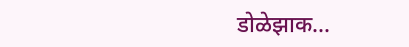डोळेझाक...